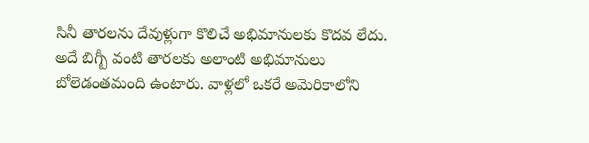సినీ తారలను దేవుళ్లుగా కొలిచే అభిమానులకు కొదవ లేదు. అదే బిగ్బీ వంటి తారలకు అలాంటి అభిమానులు బోలెడంతమంది ఉంటారు. వాళ్లలో ఒకరే అమెరికాలోని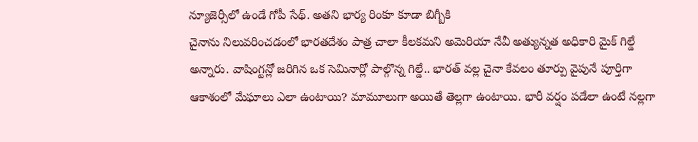న్యూజెర్సీలో ఉండే గోపీ సేథ్. అతని భార్య రింకూ కూడా బిగ్బీకి
చైనాను నిలువరించడంలో భారతదేశం పాత్ర చాలా కీలకమని అమెరియా నేవీ అత్యున్నత అధికారి మైక్ గిల్డే అన్నారు. వాషింగ్టన్లో జరిగిన ఒక సెమినార్లో పాల్గొన్న గిల్డే.. భారత్ వల్ల చైనా కేవలం తూర్పు వైపునే పూర్తిగా
ఆకాశంలో మేఘాలు ఎలా ఉంటాయి? మామూలుగా అయితే తెల్లగా ఉంటాయి. భారీ వర్షం పడేలా ఉంటే నల్లగా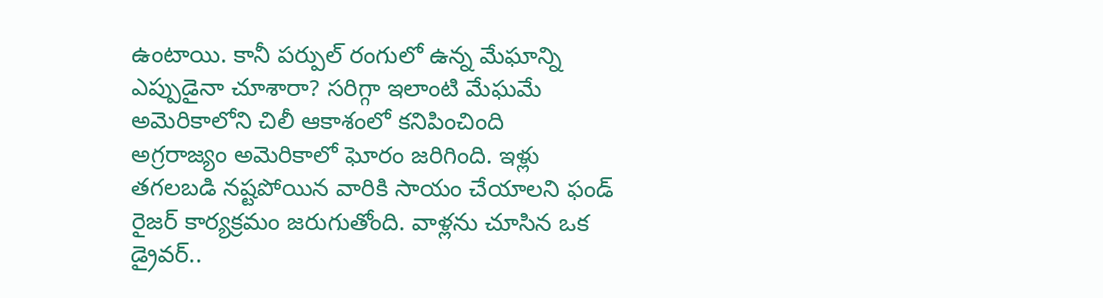ఉంటాయి. కానీ పర్పుల్ రంగులో ఉన్న మేఘాన్ని ఎప్పుడైనా చూశారా? సరిగ్గా ఇలాంటి మేఘమే అమెరికాలోని చిలీ ఆకాశంలో కనిపించింది
అగ్రరాజ్యం అమెరికాలో ఘోరం జరిగింది. ఇళ్లు తగలబడి నష్టపోయిన వారికి సాయం చేయాలని ఫండ్ రైజర్ కార్యక్రమం జరుగుతోంది. వాళ్లను చూసిన ఒక డ్రైవర్..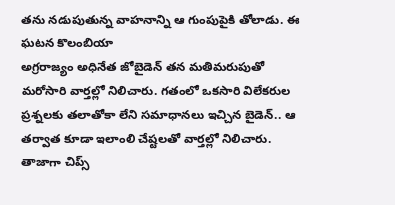తను నడుపుతున్న వాహనాన్ని ఆ గుంపుపైకి తోలాడు. ఈ ఘటన కొలంబియా
అగ్రరాజ్యం అధినేత జోబైడెన్ తన మతిమరుపుతో మరోసారి వార్తల్లో నిలిచారు. గతంలో ఒకసారి విలేకరుల ప్రశ్నలకు తలాతోకా లేని సమాధానలు ఇచ్చిన బైడెన్.. ఆ తర్వాత కూడా ఇలాంలి చేష్టలతో వార్తల్లో నిలిచారు. తాజాగా చిప్స్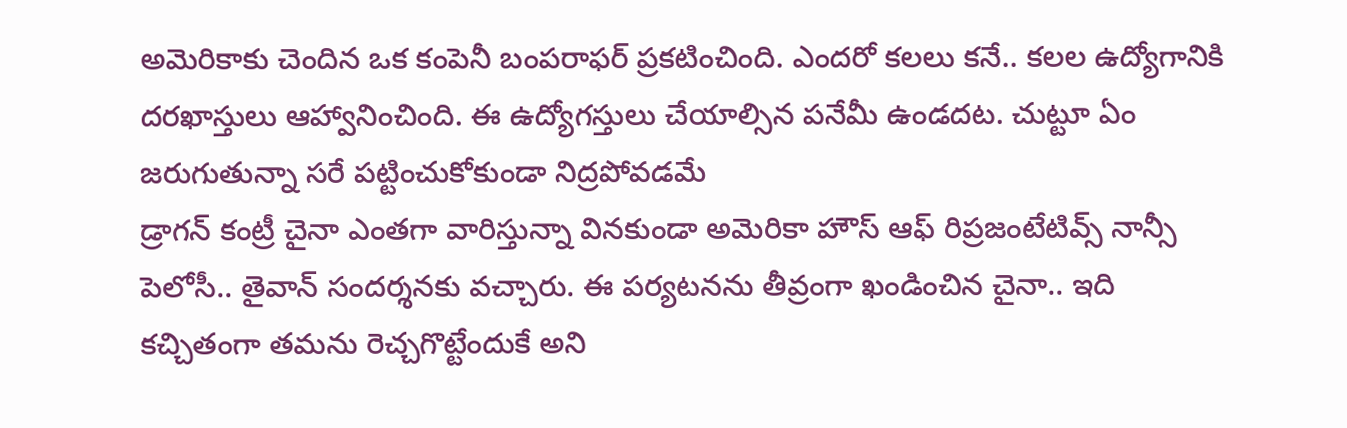అమెరికాకు చెందిన ఒక కంపెనీ బంపరాఫర్ ప్రకటించింది. ఎందరో కలలు కనే.. కలల ఉద్యోగానికి దరఖాస్తులు ఆహ్వానించింది. ఈ ఉద్యోగస్తులు చేయాల్సిన పనేమీ ఉండదట. చుట్టూ ఏం జరుగుతున్నా సరే పట్టించుకోకుండా నిద్రపోవడమే
డ్రాగన్ కంట్రీ చైనా ఎంతగా వారిస్తున్నా వినకుండా అమెరికా హౌస్ ఆఫ్ రిప్రజంటేటివ్స్ నాన్సీ పెలోసీ.. తైవాన్ సందర్శనకు వచ్చారు. ఈ పర్యటనను తీవ్రంగా ఖండించిన చైనా.. ఇది కచ్చితంగా తమను రెచ్చగొట్టేందుకే అని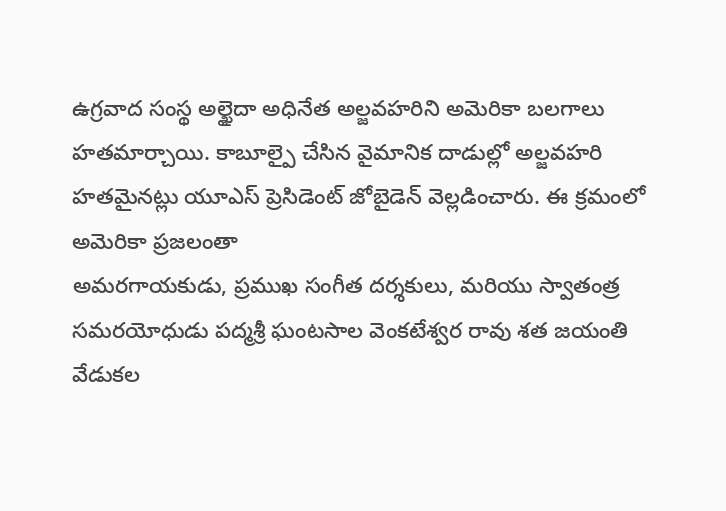ఉగ్రవాద సంస్థ అల్ఖైదా అధినేత అల్జవహరిని అమెరికా బలగాలు హతమార్చాయి. కాబూల్పై చేసిన వైమానిక దాడుల్లో అల్జవహరి హతమైనట్లు యూఎస్ ప్రెసిడెంట్ జోబైడెన్ వెల్లడించారు. ఈ క్రమంలో అమెరికా ప్రజలంతా
అమరగాయకుడు, ప్రముఖ సంగీత దర్శకులు, మరియు స్వాతంత్ర సమరయోధుడు పద్మశ్రీ ఘంటసాల వెంకటేశ్వర రావు శత జయంతి వేడుకల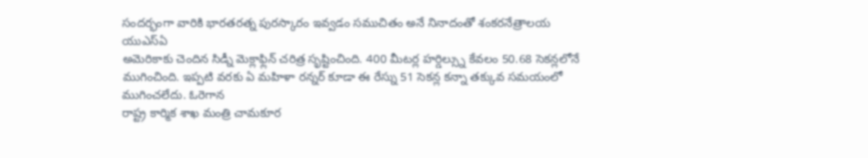సందర్భంగా వారికి భారతరత్న పురస్కారం ఇవ్వడం సముచితం అనే నినాదంతో శంకరనేత్రాలయ యుఎస్ఏ
అమెరికాకు చెందిన సిడ్నీ మెక్లాఫ్లిన్ చరిత్ర సృష్టించింది. 400 మీటర్ల హర్డిల్స్ను కేవలం 50.68 సెకన్లలోనే ముగించింది. ఇప్పటి వరకు ఏ మహిళా రన్నర్ కూడా ఈ రేస్ను 51 సెకన్ల కన్నా తక్కువ సమయంలో ముగించలేదు. ఓరెగాన
రాష్ట్ర కార్మిక శాఖ మంత్రి చామకూర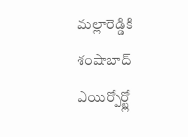మల్లారెడ్డికి శంషాబాద్ ఎయిర్పోర్ట్లో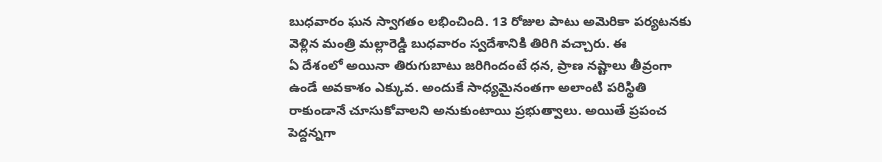బుధవారం ఘన స్వాగతం లభించింది. 13 రోజుల పాటు అమెరికా పర్యటనకు వెళ్లిన మంత్రి మల్లారెడ్డి బుధవారం స్వదేశానికి తిరిగి వచ్చారు. ఈ
ఏ దేశంలో అయినా తిరుగుబాటు జరిగిందంటే ధన, ప్రాణ నష్టాలు తీవ్రంగా ఉండే అవకాశం ఎక్కువ. అందుకే సాధ్యమైనంతగా అలాంటి పరిస్థితి రాకుండానే చూసుకోవాలని అనుకుంటాయి ప్రభుత్వాలు. అయితే ప్రపంచ పెద్దన్నగా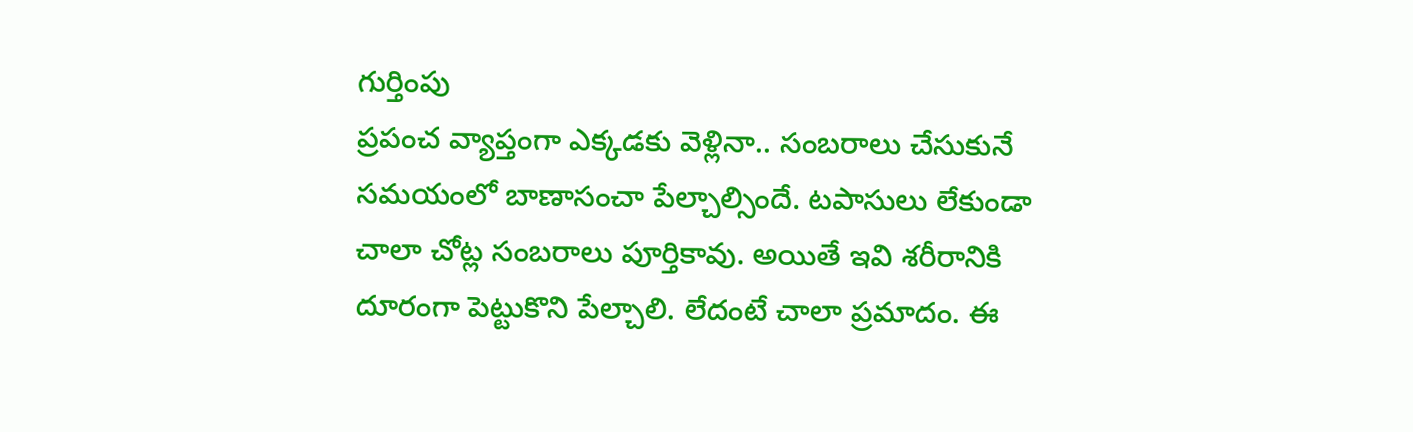గుర్తింపు
ప్రపంచ వ్యాప్తంగా ఎక్కడకు వెళ్లినా.. సంబరాలు చేసుకునే సమయంలో బాణాసంచా పేల్చాల్సిందే. టపాసులు లేకుండా చాలా చోట్ల సంబరాలు పూర్తికావు. అయితే ఇవి శరీరానికి దూరంగా పెట్టుకొని పేల్చాలి. లేదంటే చాలా ప్రమాదం. ఈ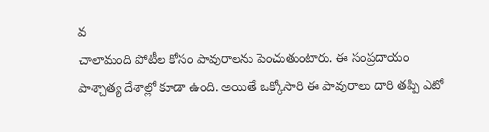వ
చాలామంది పోటీల కోసం పావురాలను పెంచుతుంటారు. ఈ సంప్రదాయం పాశ్చాత్య దేశాల్లో కూడా ఉంది. అయితే ఒక్కోసారి ఈ పావురాలు దారి తప్పి ఎటో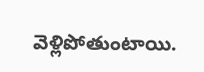వెళ్లిపోతుంటాయి.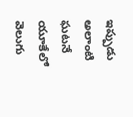ఇప్పుడు అలాంటి ఘటనే యూకేలో వెలుగు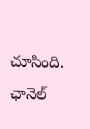చూసింది. ఛానెల్